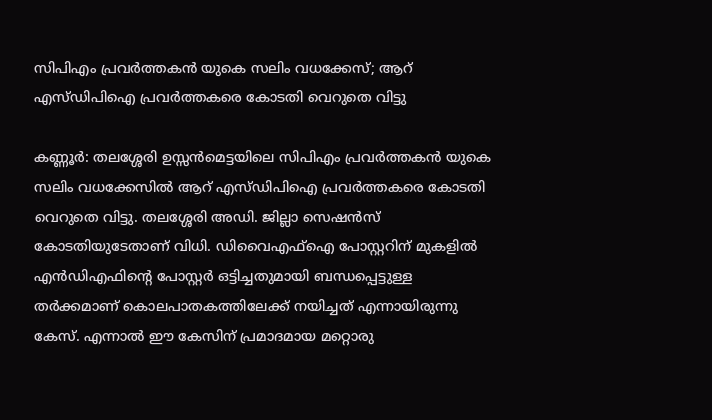സിപിഎം പ്രവർത്തകൻ യുകെ സലിം വധക്കേസ്; ആറ് എസ്ഡിപിഐ പ്രവർത്തകരെ കോടതി വെറുതെ വിട്ടു

കണ്ണൂർ: തലശ്ശേരി ഉസ്സൻമെട്ടയിലെ സിപിഎം പ്രവർത്തകൻ യുകെ സലിം വധക്കേസിൽ ആറ് എസ്ഡിപിഐ പ്രവർത്തകരെ കോടതി വെറുതെ വിട്ടു. തലശ്ശേരി അഡി. ജില്ലാ സെഷൻസ് കോടതിയുടേതാണ് വിധി. ഡിവൈഎഫ്ഐ പോസ്റ്ററിന് മുകളിൽ എൻഡിഎഫിൻ്റെ പോസ്റ്റർ ഒട്ടിച്ചതുമായി ബന്ധപ്പെട്ടുള്ള തർക്കമാണ് കൊലപാതകത്തിലേക്ക് നയിച്ചത് എന്നായിരുന്നു കേസ്. എന്നാൽ ഈ കേസിന് പ്രമാദമായ മറ്റൊരു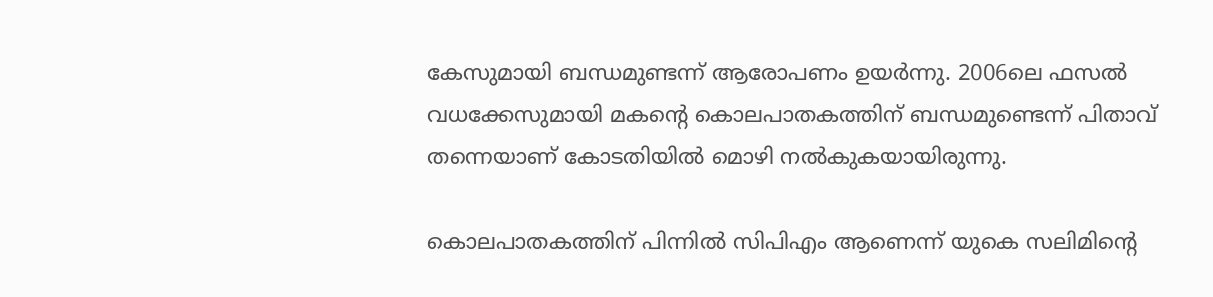കേസുമായി ബന്ധമുണ്ടന്ന് ആരോപണം ഉയർന്നു. 2006ലെ ഫസൽ വധക്കേസുമായി മകൻ്റെ കൊലപാതകത്തിന് ബന്ധമുണ്ടെന്ന് പിതാവ് തന്നെയാണ് കോടതിയിൽ മൊഴി നൽകുകയായിരുന്നു.

കൊലപാതകത്തിന് പിന്നിൽ സിപിഎം ആണെന്ന് യുകെ സലിമിൻ്റെ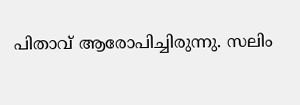പിതാവ് ആരോപിച്ചിരുന്നു. സലിം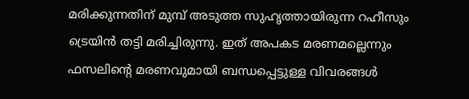മരിക്കുന്നതിന് മുമ്പ് അടുത്ത സുഹൃത്തായിരുന്ന റഹീസും ട്രെയിൻ തട്ടി മരിച്ചിരുന്നു. ഇത് അപകട മരണമല്ലെന്നും ഫസലിൻ്റെ മരണവുമായി ബന്ധപ്പെട്ടുള്ള വിവരങ്ങൾ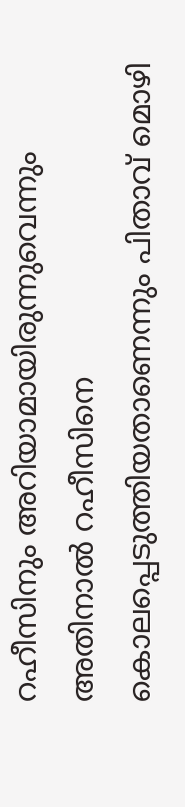റഹീസിനും അറിയാമായിരുന്നുവെന്നും അതിനാൽ റഹീസിനെ കൊലപ്പെടുത്തിയതാണെന്നും പിതാവ് മൊഴി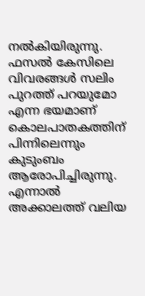നൽകിയിരുന്നു. ഫസൽ കേസിലെ വിവരങ്ങൾ സലിം പുറത്ത് പറയുമോ എന്ന ഭയമാണ് കൊലപാതകത്തിന് പിന്നിലെന്നും കുടുംബം ആരോപിച്ചിരുന്നു. എന്നാൽ അക്കാലത്ത് വലിയ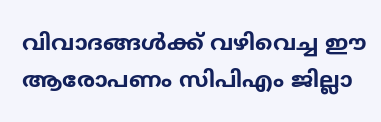വിവാദങ്ങൾക്ക് വഴിവെച്ച ഈ ആരോപണം സിപിഎം ജില്ലാ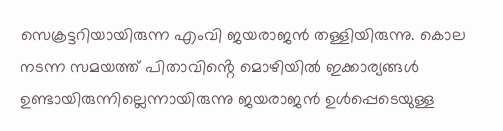സെക്രട്ടറിയായിരുന്ന എംവി ജയരാജൻ തള്ളിയിരുന്നു. കൊല നടന്ന സമയത്ത് പിതാവിൻ്റെ മൊഴിയിൽ ഇക്കാര്യങ്ങൾ ഉണ്ടായിരുന്നില്ലെന്നായിരുന്നു ജയരാജൻ ഉൾപ്പെടെയുള്ള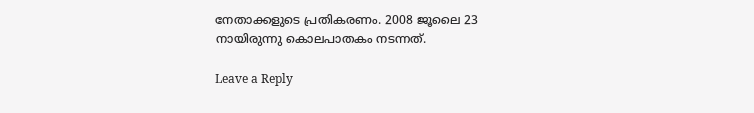നേതാക്കളുടെ പ്രതികരണം. 2008 ജൂലൈ 23 നായിരുന്നു കൊലപാതകം നടന്നത്.

Leave a Reply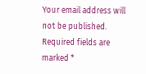Your email address will not be published. Required fields are marked *